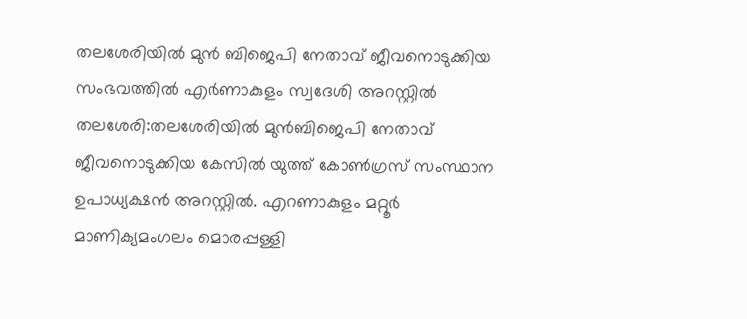തലശേരിയിൽ മുൻ ബിജെപി നേതാവ് ജീവനൊടുക്കിയ സംഭവത്തിൽ എർണാകുളം സ്വദേശി അറസ്റ്റിൽ
തലശേരി:തലശേരിയിൽ മുൻബിജെപി നേതാവ് ജീവനൊടുക്കിയ കേസിൽ യുത്ത് കോൺഗ്രസ് സംസ്ഥാന ഉപാധ്യക്ഷൻ അറസ്റ്റിൽ. എറണാകുളം മറ്റൂർ മാണിക്യമംഗലം മൊരപ്പള്ളി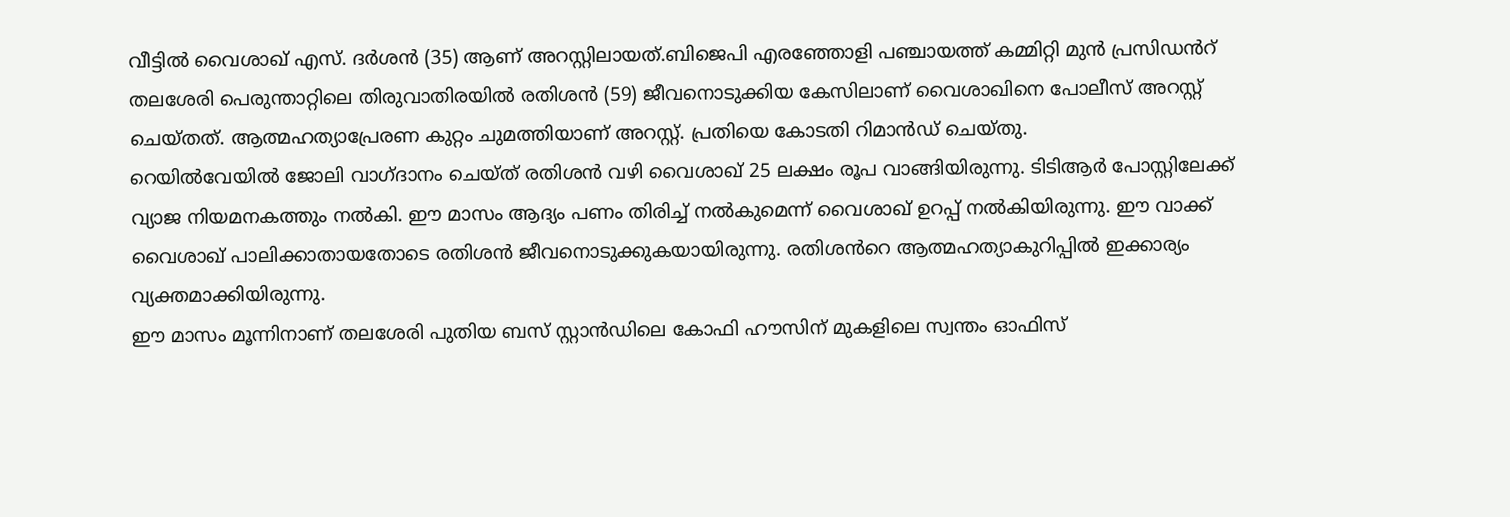വീട്ടിൽ വൈശാഖ് എസ്. ദർശൻ (35) ആണ് അറസ്റ്റിലായത്.ബിജെപി എരഞ്ഞോളി പഞ്ചായത്ത് കമ്മിറ്റി മുൻ പ്രസിഡൻറ് തലശേരി പെരുന്താറ്റിലെ തിരുവാതിരയിൽ രതിശൻ (59) ജീവനൊടുക്കിയ കേസിലാണ് വൈശാഖിനെ പോലീസ് അറസ്റ്റ് ചെയ്തത്. ആത്മഹത്യാപ്രേരണ കുറ്റം ചുമത്തിയാണ് അറസ്റ്റ്. പ്രതിയെ കോടതി റിമാൻഡ് ചെയ്തു.
റെയിൽവേയിൽ ജോലി വാഗ്ദാനം ചെയ്ത് രതിശൻ വഴി വൈശാഖ് 25 ലക്ഷം രൂപ വാങ്ങിയിരുന്നു. ടിടിആർ പോസ്റ്റിലേക്ക് വ്യാജ നിയമനകത്തും നൽകി. ഈ മാസം ആദ്യം പണം തിരിച്ച് നൽകുമെന്ന് വൈശാഖ് ഉറപ്പ് നൽകിയിരുന്നു. ഈ വാക്ക് വൈശാഖ് പാലിക്കാതായതോടെ രതിശൻ ജീവനൊടുക്കുകയായിരുന്നു. രതിശൻറെ ആത്മഹത്യാകുറിപ്പിൽ ഇക്കാര്യം വ്യക്തമാക്കിയിരുന്നു.
ഈ മാസം മൂന്നിനാണ് തലശേരി പുതിയ ബസ് സ്റ്റാൻഡിലെ കോഫി ഹൗസിന് മുകളിലെ സ്വന്തം ഓഫിസ്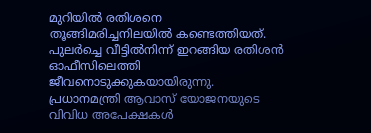മുറിയിൽ രതിശനെ തൂങ്ങിമരിച്ചനിലയിൽ കണ്ടെത്തിയത്. പുലർച്ചെ വീട്ടിൽനിന്ന് ഇറങ്ങിയ രതിശൻ ഓഫീസിലെത്തി ജീവനൊടുക്കുകയായിരുന്നു. പ്രധാനമന്ത്രി ആവാസ് യോജനയുടെ വിവിധ അപേക്ഷകൾ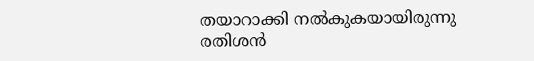തയാറാക്കി നൽകുകയായിരുന്നു രതിശൻ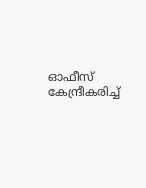ഓഫീസ് കേന്ദ്രീകരിച്ച്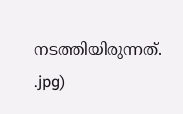നടത്തിയിരുന്നത്.
.jpg)